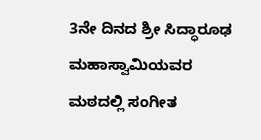3ನೇ ದಿನದ ಶ್ರೀ ಸಿದ್ಧಾರೂಢ ಮಹಾಸ್ವಾಮಿಯವರ ಮಠದಲ್ಲಿ ಸಂಗೀತ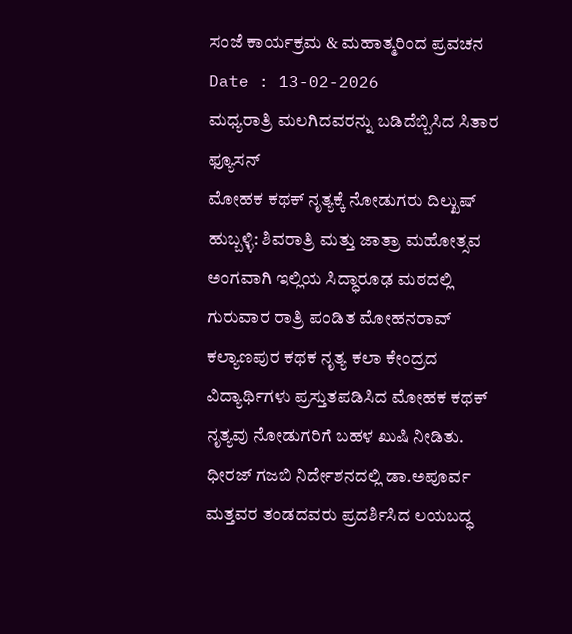ಸಂಜೆ ಕಾರ್ಯಕ್ರಮ & ಮಹಾತ್ಮರಿಂದ ಪ್ರವಚನ
Date : 13-02-2026
ಮಧ್ಯರಾತ್ರಿ ಮಲಗಿದವರನ್ನು ಬಡಿದೆಬ್ಬಿಸಿದ ಸಿತಾರ ಫ್ಯೂಸನ್
ಮೋಹಕ ಕಥಕ್ ನೃತ್ಯಕ್ಕೆ ನೋಡುಗರು ದಿಲ್ಖುಷ್
ಹುಬ್ಬಳ್ಳಿ: ಶಿವರಾತ್ರಿ ಮತ್ತು ಜಾತ್ರಾ ಮಹೋತ್ಸವ ಅಂಗವಾಗಿ ಇಲ್ಲಿಯ ಸಿದ್ಧಾರೂಢ ಮಠದಲ್ಲಿ ಗುರುವಾರ ರಾತ್ರಿ ಪಂಡಿತ ಮೋಹನರಾವ್ ಕಲ್ಯಾಣಪುರ ಕಥಕ ನೃತ್ಯ ಕಲಾ ಕೇಂದ್ರದ ವಿದ್ಯಾರ್ಥಿಗಳು ಪ್ರಸ್ತುತಪಡಿಸಿದ ಮೋಹಕ ಕಥಕ್ ನೃತ್ಯವು ನೋಡುಗರಿಗೆ ಬಹಳ ಖುಷಿ ನೀಡಿತು. ಧೀರಜ್ ಗಜಬಿ ನಿರ್ದೇಶನದಲ್ಲಿ ಡಾ.ಅಪೂರ್ವ ಮತ್ತವರ ತಂಡದವರು ಪ್ರದರ್ಶಿಸಿದ ಲಯಬದ್ಧ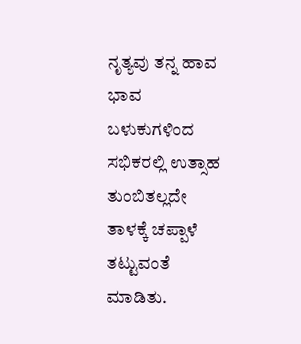ನೃತ್ಯವು ತನ್ನ ಹಾವ ಭಾವ ಬಳುಕುಗಳಿಂದ ಸಭಿಕರಲ್ಲಿ ಉತ್ಸಾಹ ತುಂಬಿತಲ್ಲದೇ ತಾಳಕ್ಕೆ ಚಪ್ಪಾಳೆ ತಟ್ಟುವಂತೆ ಮಾಡಿತು.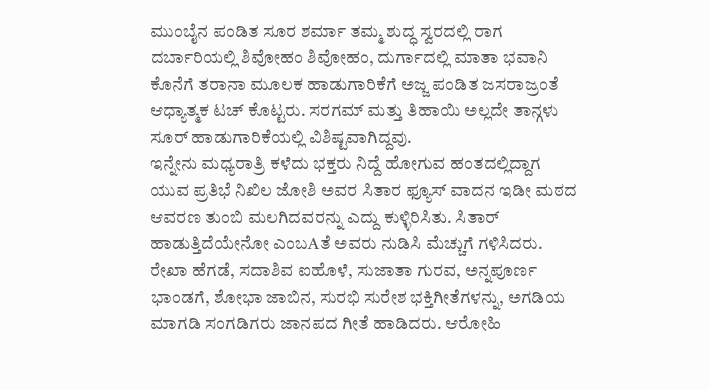ಮುಂಬೈನ ಪಂಡಿತ ಸೂರ ಶರ್ಮಾ ತಮ್ಮ ಶುದ್ಧ ಸ್ವರದಲ್ಲಿ ರಾಗ ದರ್ಬಾರಿಯಲ್ಲಿ ಶಿವೋಹಂ ಶಿವೋಹಂ, ದುರ್ಗಾದಲ್ಲಿ ಮಾತಾ ಭವಾನಿ ಕೊನೆಗೆ ತರಾನಾ ಮೂಲಕ ಹಾಡುಗಾರಿಕೆಗೆ ಅಜ್ಜ ಪಂಡಿತ ಜಸರಾಜ್ರಂತೆ ಆಧ್ಯಾತ್ಮಕ ಟಚ್ ಕೊಟ್ಟರು. ಸರಗಮ್ ಮತ್ತು ತಿಹಾಯಿ ಅಲ್ಲದೇ ತಾನ್ಗಳು ಸೂರ್ ಹಾಡುಗಾರಿಕೆಯಲ್ಲಿ ವಿಶಿಷ್ಟವಾಗಿದ್ದವು.
ಇನ್ನೇನು ಮಧ್ಯರಾತ್ರಿ ಕಳೆದು ಭಕ್ತರು ನಿದ್ದೆ ಹೋಗುವ ಹಂತದಲ್ಲಿದ್ದಾಗ ಯುವ ಪ್ರತಿಭೆ ನಿಖಿಲ ಜೋಶಿ ಅವರ ಸಿತಾರ ಫ್ಯೂಸ್ ವಾದನ ಇಡೀ ಮಠದ ಆವರಣ ತುಂಬಿ ಮಲಗಿದವರನ್ನು ಎದ್ದು ಕುಳ್ಳಿರಿಸಿತು. ಸಿತಾರ್ ಹಾಡುತ್ತಿದೆಯೇನೋ ಎಂಬAತೆ ಅವರು ನುಡಿಸಿ ಮೆಚ್ಚುಗೆ ಗಳಿಸಿದರು.
ರೇಖಾ ಹೆಗಡೆ, ಸದಾಶಿವ ಐಹೊಳೆ, ಸುಜಾತಾ ಗುರವ, ಅನ್ನಪೂರ್ಣ ಭಾಂಡಗೆ, ಶೋಭಾ ಜಾಬಿನ, ಸುರಭಿ ಸುರೇಶ ಭಕ್ತಿಗೀತೆಗಳನ್ನು, ಅಗಡಿಯ ಮಾಗಡಿ ಸಂಗಡಿಗರು ಜಾನಪದ ಗೀತೆ ಹಾಡಿದರು. ಆರೋಹಿ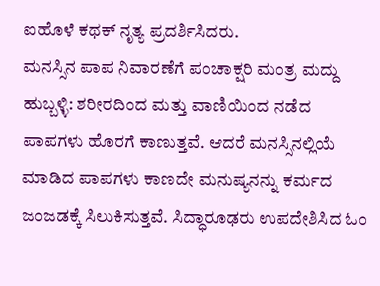ಐಹೊಳೆ ಕಥಕ್ ನೃತ್ಯ ಪ್ರದರ್ಶಿಸಿದರು.
ಮನಸ್ಸಿನ ಪಾಪ ನಿವಾರಣೆಗೆ ಪಂಚಾಕ್ಷರಿ ಮಂತ್ರ ಮದ್ದು
ಹುಬ್ಬಳ್ಳಿ: ಶರೀರದಿಂದ ಮತ್ತು ವಾಣಿಯಿಂದ ನಡೆದ ಪಾಪಗಳು ಹೊರಗೆ ಕಾಣುತ್ತವೆ. ಆದರೆ ಮನಸ್ಸಿನಲ್ಲಿಯೆ ಮಾಡಿದ ಪಾಪಗಳು ಕಾಣದೇ ಮನುಷ್ಯನನ್ನು ಕರ್ಮದ ಜಂಜಡಕ್ಕೆ ಸಿಲುಕಿಸುತ್ತವೆ. ಸಿದ್ಧಾರೂಢರು ಉಪದೇಶಿಸಿದ ಓಂ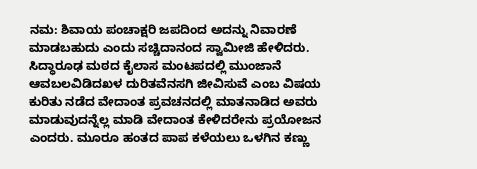ನಮ: ಶಿವಾಯ ಪಂಚಾಕ್ಷರಿ ಜಪದಿಂದ ಅದನ್ನು ನಿವಾರಣೆ ಮಾಡಬಹುದು ಎಂದು ಸಚ್ಚಿದಾನಂದ ಸ್ವಾಮೀಜಿ ಹೇಳಿದರು.
ಸಿದ್ಧಾರೂಢ ಮಠದ ಕೈಲಾಸ ಮಂಟಪದಲ್ಲಿ ಮುಂಜಾನೆ ಆವಬಲವಿಡಿದಖಳ ದುರಿತವೆನಸಗಿ ಜೀವಿಸುವೆ ಎಂಬ ವಿಷಯ ಕುರಿತು ನಡೆದ ವೇದಾಂತ ಪ್ರವಚನದಲ್ಲಿ ಮಾತನಾಡಿದ ಅವರು ಮಾಡುವುದನ್ನೆಲ್ಲ ಮಾಡಿ ವೇದಾಂತ ಕೇಳಿದರೇನು ಪ್ರಯೋಜನ ಎಂದರು. ಮೂರೂ ಹಂತದ ಪಾಪ ಕಳೆಯಲು ಒಳಗಿನ ಕಣ್ಣು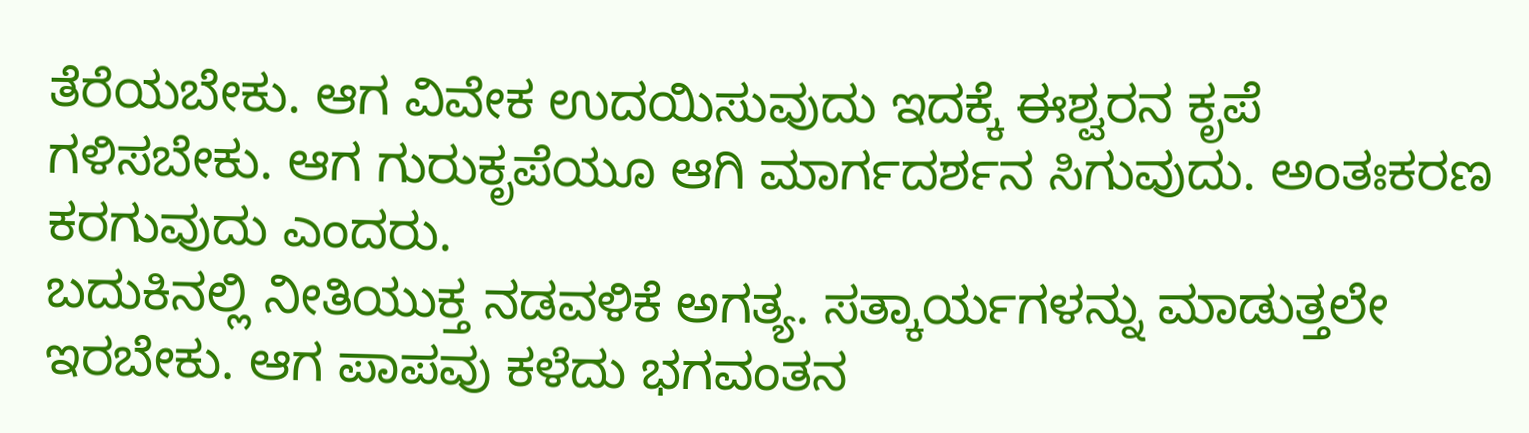ತೆರೆಯಬೇಕು. ಆಗ ವಿವೇಕ ಉದಯಿಸುವುದು ಇದಕ್ಕೆ ಈಶ್ವರನ ಕೃಪೆ ಗಳಿಸಬೇಕು. ಆಗ ಗುರುಕೃಪೆಯೂ ಆಗಿ ಮಾರ್ಗದರ್ಶನ ಸಿಗುವುದು. ಅಂತಃಕರಣ ಕರಗುವುದು ಎಂದರು.
ಬದುಕಿನಲ್ಲಿ ನೀತಿಯುಕ್ತ ನಡವಳಿಕೆ ಅಗತ್ಯ. ಸತ್ಕಾರ್ಯಗಳನ್ನು ಮಾಡುತ್ತಲೇ ಇರಬೇಕು. ಆಗ ಪಾಪವು ಕಳೆದು ಭಗವಂತನ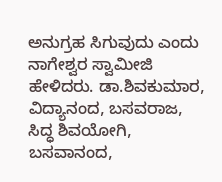ಅನುಗ್ರಹ ಸಿಗುವುದು ಎಂದು ನಾಗೇಶ್ವರ ಸ್ವಾಮೀಜಿ ಹೇಳಿದರು. ಡಾ.ಶಿವಕುಮಾರ, ವಿದ್ಯಾನಂದ, ಬಸವರಾಜ, ಸಿದ್ಧ ಶಿವಯೋಗಿ, ಬಸವಾನಂದ,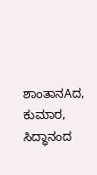ಶಾಂತಾನAದ, ಕುಮಾರ, ಸಿದ್ಧಾನಂದ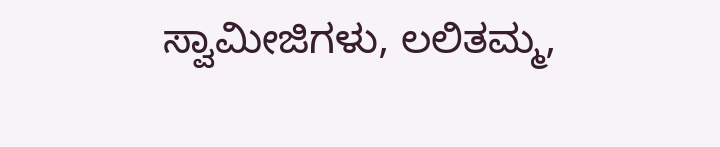ಸ್ವಾಮೀಜಿಗಳು, ಲಲಿತಮ್ಮ,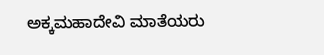ಅಕ್ಕಮಹಾದೇವಿ ಮಾತೆಯರು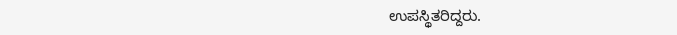ಉಪಸ್ಥಿತರಿದ್ದರು.